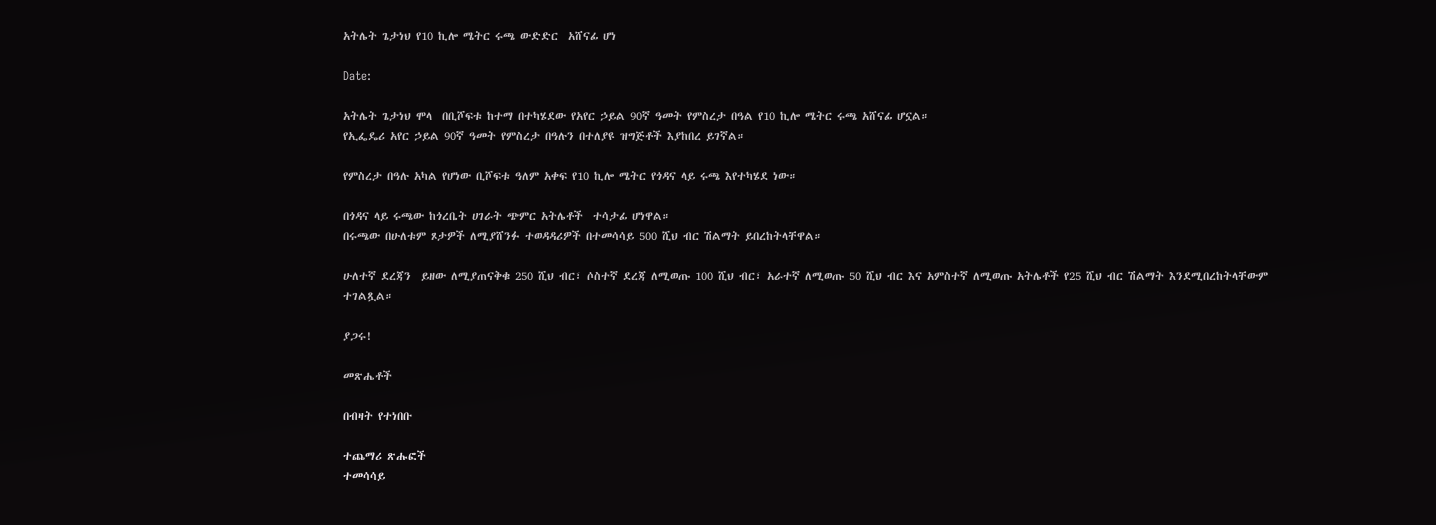አትሌት ጌታነህ የ10 ኪሎ ሜትር ሩጫ ውድድር  አሸናፊ ሆነ

Date:

አትሌት ጌታነህ ሞላ  በቢሾፍቱ ከተማ በተካሄደው የአየር ኃይል 90ኛ ዓመት የምስረታ በዓል የ10 ኪሎ ሜትር ሩጫ አሸናፊ ሆኗል።
የኢፌዴሪ አየር ኃይል 90ኛ ዓመት የምስረታ በዓሉን በተለያዩ ዝግጅቶች እያከበረ ይገኛል።

የምስረታ በዓሉ አካል የሆነው ቢሾፍቱ ዓለም አቀፍ የ10 ኪሎ ሜትር የጎዳና ላይ ሩጫ እየተካሄደ ነው።

በጎዳና ላይ ሩጫው ከጎረቤት ሀገራት ጭምር አትሌቶች  ተሳታፊ ሆነዋል።
በሩጫው በሁለቱም ጾታዎች ለሚያሸንፉ ተወዳዳሪዎች በተመሳሳይ 500 ሺህ ብር ሽልማት ይበረከትላቸዋል።

ሁለተኛ ደረጃን  ይዘው ለሚያጠናቅቁ 250 ሺህ ብር፣ ሶስተኛ ደረጃ ለሚወጡ 100 ሺህ ብር፣ አራተኛ ለሚወጡ 50 ሺህ ብር እና አምስተኛ ለሚወጡ አትሌቶች የ25 ሺህ ብር ሽልማት እንደሚበረከትላቸውም ተገልጿል።

ያጋሩ!

መጽሔቶች

በብዛት የተነበቡ

ተጨማሪ ጽሑፎች
ተመሳሳይ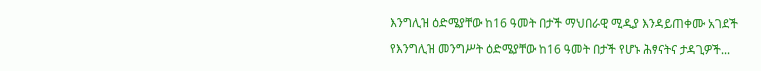እንግሊዝ ዕድሜያቸው ከ16 ዓመት በታች ማህበራዊ ሚዲያ እንዳይጠቀሙ አገደች

የእንግሊዝ መንግሥት ዕድሜያቸው ከ16 ዓመት በታች የሆኑ ሕፃናትና ታዳጊዎች...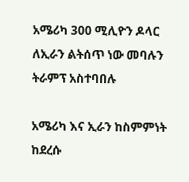አሜሪካ 300 ሚሊዮን ዶላር ለኢራን ልትሰጥ ነው መባሉን ትራምፕ አስተባበሉ

አሜሪካ እና ኢራን ከስምምነት ከደረሱ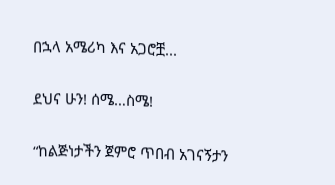በኋላ አሜሪካ እና አጋሮቿ...

ደህና ሁን! ሰሜ…ስሜ!

“ከልጅነታችን ጀምሮ ጥበብ አገናኝታን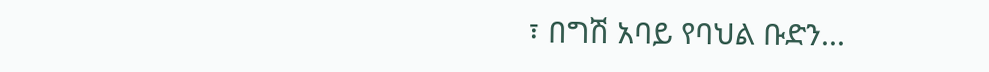፣ በግሽ አባይ የባህል ቡድን...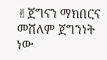✌ጀግናን ማክበርና መሸለም ጀግንነት ነው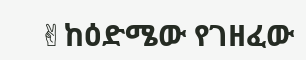✌ከዕድሜው የገዘፈው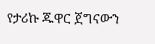የታሪኩ ጁዋር ጀግናውን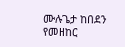ሙሉጌታ ከበደን የመዘከር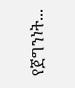የጀግንነት...